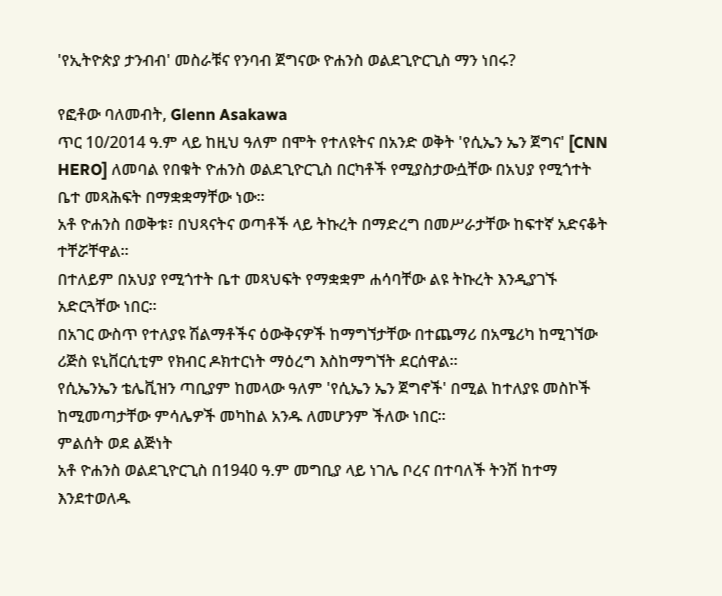'የኢትዮጵያ ታንብብ' መስራቹና የንባብ ጀግናው ዮሐንስ ወልደጊዮርጊስ ማን ነበሩ?

የፎቶው ባለመብት, Glenn Asakawa
ጥር 10/2014 ዓ.ም ላይ ከዚህ ዓለም በሞት የተለዩትና በአንድ ወቅት 'የሲኤን ኤን ጀግና' [CNN HERO] ለመባል የበቁት ዮሐንስ ወልደጊዮርጊስ በርካቶች የሚያስታውሷቸው በአህያ የሚጎተት ቤተ መጻሕፍት በማቋቋማቸው ነው።
አቶ ዮሐንስ በወቅቱ፣ በህጻናትና ወጣቶች ላይ ትኩረት በማድረግ በመሥራታቸው ከፍተኛ አድናቆት ተቸሯቸዋል።
በተለይም በአህያ የሚጎተት ቤተ መጻህፍት የማቋቋም ሐሳባቸው ልዩ ትኩረት እንዲያገኙ አድርጓቸው ነበር።
በአገር ውስጥ የተለያዩ ሽልማቶችና ዕውቅናዎች ከማግኘታቸው በተጨማሪ በአሜሪካ ከሚገኘው ሪጅስ ዩኒቨርሲቲም የክብር ዶክተርነት ማዕረግ እስከማግኘት ደርሰዋል።
የሲኤንኤን ቴሌቪዝን ጣቢያም ከመላው ዓለም 'የሲኤን ኤን ጀግኖች' በሚል ከተለያዩ መስኮች ከሚመጣታቸው ምሳሌዎች መካከል አንዱ ለመሆንም ችለው ነበር።
ምልሰት ወደ ልጅነት
አቶ ዮሐንስ ወልደጊዮርጊስ በ1940 ዓ.ም መግቢያ ላይ ነገሌ ቦረና በተባለች ትንሽ ከተማ እንደተወለዱ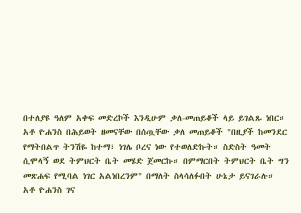በተለያዩ ዓለም አቀፍ መድረኮች እንዲሁም ቃለ-መጠይቆች ላይ ይገልጹ ነበር።
አቶ ዮሐንስ በሕይወት ዘመናቸው በሰጧቸው ቃለ መጠይቆች "በዚያች ከመንደር የማትበልጥ ትንሽዬ ከተማ፣ ነገሌ ቦረና ነው የተወለድኩት። ስድስት ዓመት ሲሞላኝ ወደ ትምህርት ቤት መሄድ ጀመርኩ። በምማርበት ትምህርት ቤት ግን መጽሐፍ የሚባል ነገር አልነበረንም" በማለት ስላሳለፉበት ሁኔታ ይናገራሉ።
አቶ ዮሐንስ ገና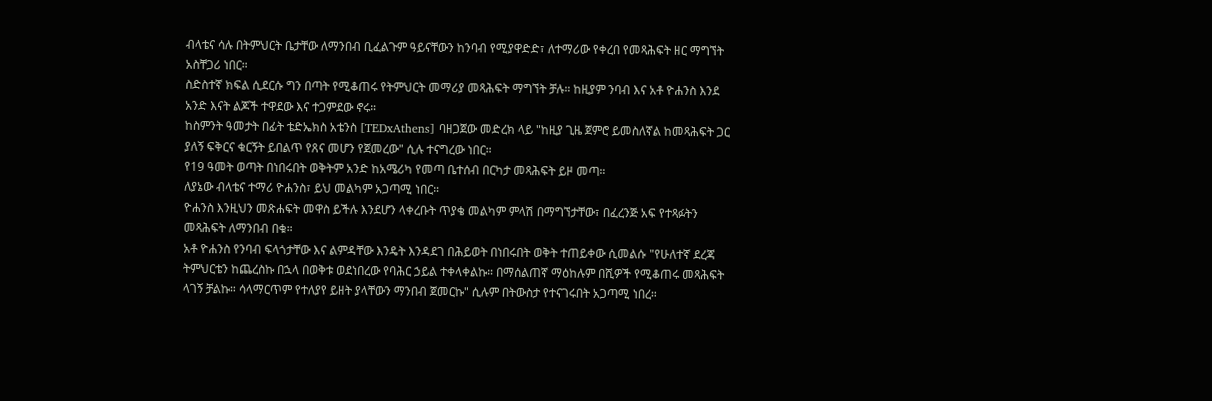ብላቴና ሳሉ በትምህርት ቤታቸው ለማንበብ ቢፈልጉም ዓይናቸውን ከንባብ የሚያዋድድ፣ ለተማሪው የቀረበ የመጻሕፍት ዘር ማግኘት አስቸጋሪ ነበር።
ስድስተኛ ክፍል ሲደርሱ ግን በጣት የሚቆጠሩ የትምህርት መማሪያ መጻሕፍት ማግኘት ቻሉ። ከዚያም ንባብ እና አቶ ዮሐንስ እንደ አንድ እናት ልጆች ተዋደው እና ተጋምደው ኖሩ።
ከስምንት ዓመታት በፊት ቴድኤክስ አቴንስ [TEDxAthens] ባዘጋጀው መድረክ ላይ "ከዚያ ጊዜ ጀምሮ ይመስለኛል ከመጻሕፍት ጋር ያለኝ ፍቅርና ቁርኝት ይበልጥ የጸና መሆን የጀመረው" ሲሉ ተናግረው ነበር።
የ19 ዓመት ወጣት በነበሩበት ወቅትም አንድ ከአሜሪካ የመጣ ቤተሰብ በርካታ መጻሕፍት ይዞ መጣ።
ለያኔው ብላቴና ተማሪ ዮሐንስ፣ ይህ መልካም አጋጣሚ ነበር።
ዮሐንስ እንዚህን መጽሐፍት መዋስ ይችሉ እንደሆን ላቀረቡት ጥያቄ መልካም ምላሽ በማግኘታቸው፣ በፈረንጅ አፍ የተጻፉትን መጻሕፍት ለማንበብ በቁ።
አቶ ዮሐንስ የንባብ ፍላጎታቸው እና ልምዳቸው እንዴት እንዳደገ በሕይወት በነበሩበት ወቅት ተጠይቀው ሲመልሱ "የሁለተኛ ደረጃ ትምህርቴን ከጨረስኩ በኋላ በወቅቱ ወደነበረው የባሕር ኃይል ተቀላቀልኩ። በማሰልጠኛ ማዕከሉም በሺዎች የሚቆጠሩ መጻሕፍት ላገኝ ቻልኩ። ሳላማርጥም የተለያየ ይዘት ያላቸውን ማንበብ ጀመርኩ" ሲሉም በትውስታ የተናገሩበት አጋጣሚ ነበረ።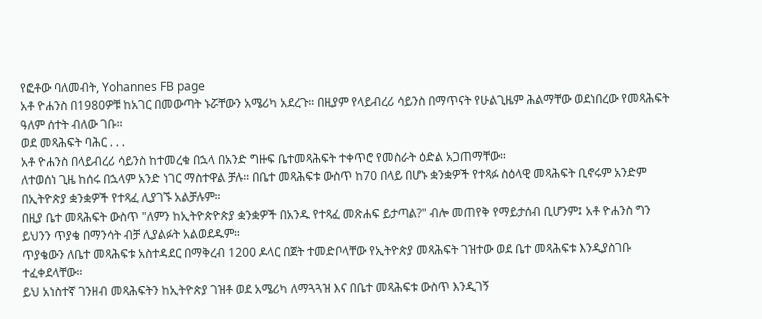የፎቶው ባለመብት, Yohannes FB page
አቶ ዮሐንስ በ1980ዎቹ ከአገር በመውጣት ኑሯቸውን አሜሪካ አደረጉ። በዚያም የላይብረሪ ሳይንስ በማጥናት የሁልጊዜም ሕልማቸው ወደነበረው የመጻሕፍት ዓለም ሰተት ብለው ገቡ።
ወደ መጻሕፍት ባሕር . . .
አቶ ዮሐንስ በላይብረሪ ሳይንስ ከተመረቁ በኋላ በአንድ ግዙፍ ቤተመጻሕፍት ተቀጥሮ የመስራት ዕድል አጋጠማቸው።
ለተወሰነ ጊዜ ከሰሩ በኋላም አንድ ነገር ማስተዋል ቻሉ። በቤተ መጻሕፍቱ ውስጥ ከ70 በላይ በሆኑ ቋንቋዎች የተጻፉ ስዕላዊ መጻሕፍት ቢኖሩም አንድም በኢትዮጵያ ቋንቋዎች የተጻፈ ሊያገኙ አልቻሉም።
በዚያ ቤተ መጻሕፍት ውስጥ "ለምን ከኢትዮጵዮጵያ ቋንቋዎች በአንዱ የተጻፈ መጽሐፍ ይታጣል?" ብሎ መጠየቅ የማይታሰብ ቢሆንም፤ አቶ ዮሐንስ ግን ይህንን ጥያቄ በማንሳት ብቻ ሊያልፉት አልወደዱም።
ጥያቄውን ለቤተ መጻሕፍቱ አስተዳደር በማቅረብ 1200 ዶላር በጀት ተመድቦላቸው የኢትዮጵያ መጻሕፍት ገዝተው ወደ ቤተ መጻሕፍቱ እንዲያስገቡ ተፈቀደላቸው።
ይህ አነስተኛ ገንዘብ መጻሕፍትን ከኢትዮጵያ ገዝቶ ወደ አሜሪካ ለማጓጓዝ እና በቤተ መጻሕፍቱ ውስጥ እንዲገኝ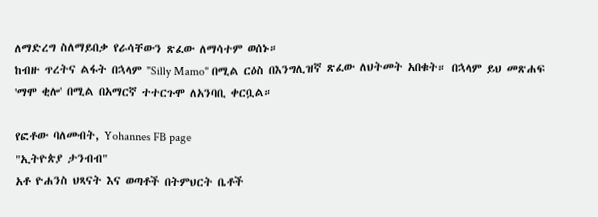ለማድረግ ስለማይበቃ የራሳቸውን ጽፈው ለማሳተም ወሰኑ።
ከብዙ ጥረትና ልፋት በኋላም "Silly Mamo" በሚል ርዕስ በእንግሊዝኛ ጽፈው ለህትመት አበቁት። በኋላም ይህ መጽሐፍ 'ማሞ ቂሎ' በሚል በአማርኛ ተተርጉሞ ለአንባቢ ቀርቧል።

የፎቶው ባለመብት, Yohannes FB page
"ኢትዮጵያ ታንብብ"
አቶ ዮሐንስ ህጻናት እና ወጣቶች በትምህርት ቤቶች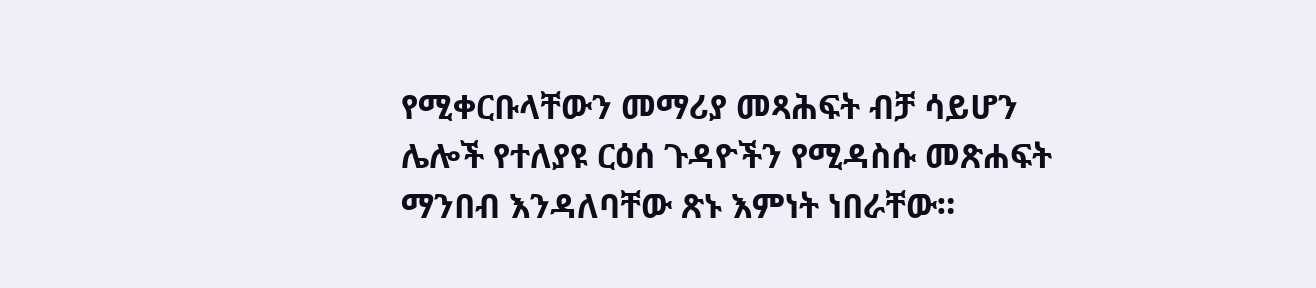የሚቀርቡላቸውን መማሪያ መጻሕፍት ብቻ ሳይሆን ሌሎች የተለያዩ ርዕሰ ጉዳዮችን የሚዳስሱ መጽሐፍት ማንበብ እንዳለባቸው ጽኑ እምነት ነበራቸው።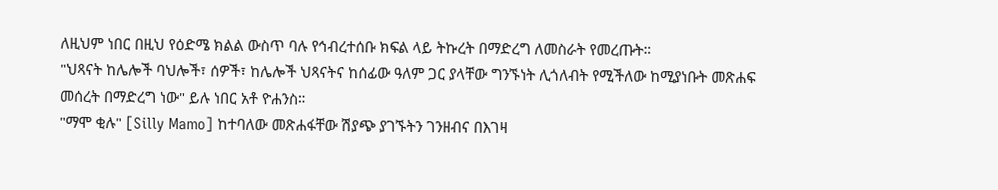ለዚህም ነበር በዚህ የዕድሜ ክልል ውስጥ ባሉ የኅብረተሰቡ ክፍል ላይ ትኩረት በማድረግ ለመስራት የመረጡት።
"ህጻናት ከሌሎች ባህሎች፣ ሰዎች፣ ከሌሎች ህጻናትና ከሰፊው ዓለም ጋር ያላቸው ግንኙነት ሊጎለብት የሚችለው ከሚያነቡት መጽሐፍ መሰረት በማድረግ ነው" ይሉ ነበር አቶ ዮሐንስ።
"ማሞ ቂሉ" [Silly Mamo] ከተባለው መጽሐፋቸው ሽያጭ ያገኙትን ገንዘብና በእገዛ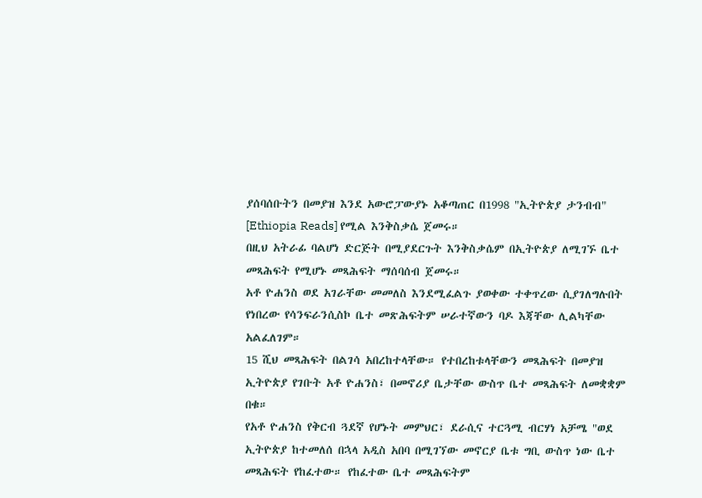ያሰባሰቡትን በመያዝ እንደ አውሮፓውያኑ አቆጣጠር በ1998 "ኢትዮጵያ ታንብብ" [Ethiopia Reads] የሚል እንቅስቃሴ ጀመሩ።
በዚህ አትራፊ ባልሆነ ድርጅት በሚያደርጉት እንቅስቃሴም በኢትዮጵያ ለሚገኙ ቤተ መጻሕፍት የሚሆኑ መጻሕፍት ማሰባሰብ ጀመሩ።
አቶ ዮሐንስ ወደ አገራቸው መመለስ እንደሚፈልጉ ያወቀው ተቀጥረው ሲያገለግሉበት የነበረው የሳንፍራንሲስኮ ቤተ መጽሕፍትም ሠራተኛውን ባዶ እጃቸው ሊልካቸው አልፈለገም።
15 ሺህ መጻሕፍት በልገሳ አበረከተላቸው። የተበረከቱላቸውን መጻሕፍት በመያዝ ኢትዮጵያ የገቡት አቶ ዮሐንስ፣ በመኖሪያ ቤታቸው ውስጥ ቤተ መጻሕፍት ለመቋቋም በቁ።
የአቶ ዮሐንስ የቅርብ ጓደኛ የሆኑት መምህር፣ ደራሲና ተርጓሚ ብርሃነ አቻሜ "ወደ ኢትዮጵያ ከተመለሰ በኋላ አዲስ አበባ በሚገኘው መኖርያ ቤቱ ግቢ ውስጥ ነው ቤተ መጻሕፍት የከፈተው። የከፈተው ቤተ መጻሕፍትም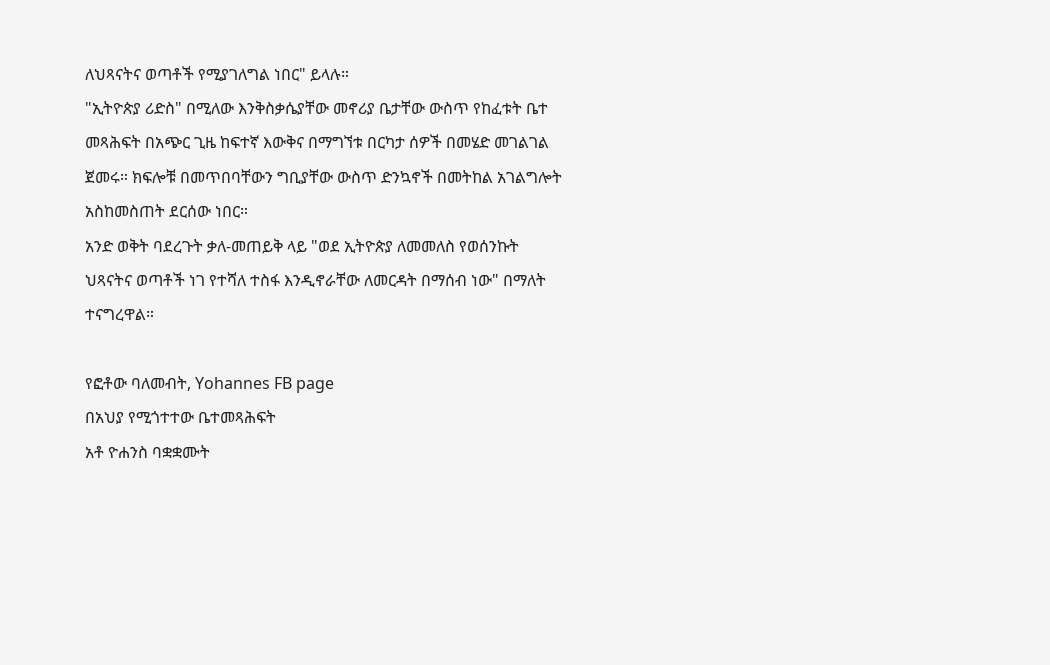ለህጻናትና ወጣቶች የሚያገለግል ነበር" ይላሉ።
"ኢትዮጵያ ሪድስ" በሚለው እንቅስቃሴያቸው መኖሪያ ቤታቸው ውስጥ የከፈቱት ቤተ መጻሕፍት በአጭር ጊዜ ከፍተኛ እውቅና በማግኘቱ በርካታ ሰዎች በመሄድ መገልገል ጀመሩ። ክፍሎቹ በመጥበባቸውን ግቢያቸው ውስጥ ድንኳኖች በመትከል አገልግሎት አስከመስጠት ደርሰው ነበር።
አንድ ወቅት ባደረጉት ቃለ-መጠይቅ ላይ "ወደ ኢትዮጵያ ለመመለስ የወሰንኩት ህጻናትና ወጣቶች ነገ የተሻለ ተስፋ እንዲኖራቸው ለመርዳት በማሰብ ነው" በማለት ተናግረዋል።

የፎቶው ባለመብት, Yohannes FB page
በአህያ የሚጎተተው ቤተመጻሕፍት
አቶ ዮሐንስ ባቋቋሙት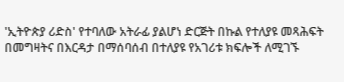'ኢትዮጵያ ሪድስ' የተባለው አትራፊ ያልሆነ ድርጅት በኩል የተለያዩ መጻሕፍት በመግዛትና በእርዳታ በማሰባሰብ በተለያዩ የአገሪቱ ክፍሎች ለሚገኙ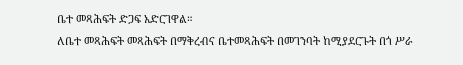ቤተ መጻሕፍት ድጋፍ አድርገዋል።
ለቤተ መጻሕፍት መጻሕፍት በማቅረብና ቤተመጻሕፍት በመገንባት ከሚያደርጉት በጎ ሥራ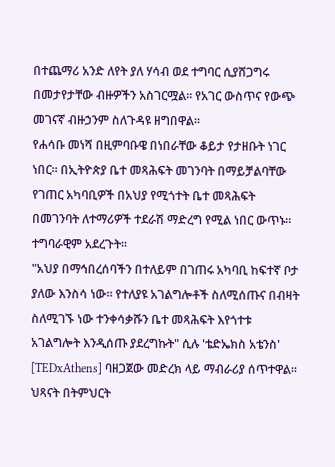በተጨማሪ አንድ ለየት ያለ ሃሳብ ወደ ተግባር ሲያሸጋግሩ በመታየታቸው ብዙዎችን አስገርሟል። የአገር ውስጥና የውጭ መገናኛ ብዙኃንም ስለጉዳዩ ዘግበዋል።
የሐሳቡ መነሻ በዚምባቡዌ በነበራቸው ቆይታ የታዘቡት ነገር ነበር። በኢትዮጵያ ቤተ መጻሕፍት መገንባት በማይቻልባቸው የገጠር አካባቢዎች በአህያ የሚጎተት ቤተ መጻሕፍት በመገንባት ለተማሪዎች ተደራሽ ማድረግ የሚል ነበር ውጥኑ። ተግባራዊም አደረጉት።
"አህያ በማኅበረሰባችን በተለይም በገጠሩ አካባቢ ከፍተኛ ቦታ ያለው እንስሳ ነው። የተለያዩ አገልግሎቶች ስለሚሰጡና በብዛት ስለሚገኙ ነው ተንቀሳቃሹን ቤተ መጻሕፍት እየጎተቱ አገልግሎት እንዲሰጡ ያደረግኩት" ሲሉ 'ቴድኤክስ አቴንስ' [TEDxAthens] ባዘጋጀው መድረክ ላይ ማብራሪያ ሰጥተዋል።
ህጻናት በትምህርት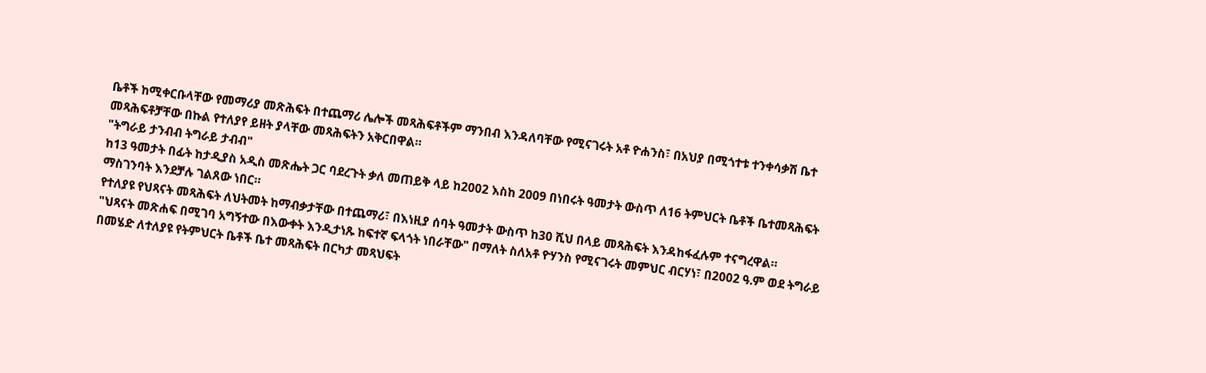ቤቶች ከሚቀርቡላቸው የመማሪያ መጽሕፍት በተጨማሪ ሌሎች መጻሕፍቶችም ማንበብ እንዳለባቸው የሚናገሩት አቶ ዮሐንስ፣ በአህያ በሚጎተቱ ተንቀሳቃሽ ቤተ መጻሕፍቶቻቸው በኩል የተለያየ ይዘት ያላቸው መጻሕፍትን አቅርበዋል።
"ትግራይ ታንብብ ትግራይ ታብብ"
ከ13 ዓመታት በፊት ከታዲያስ አዲስ መጽሔት ጋር ባደረጉት ቃለ መጠይቅ ላይ ከ2002 እስከ 2009 በነበሩት ዓመታት ውስጥ ለ16 ትምህርት ቤቶች ቤተመጻሕፍት ማስገንባት እንደቻሉ ገልጸው ነበር።
የተለያዩ የህጻናት መጻሕፍት ለህትመት ከማብቃታቸው በተጨማሪ፣ በእነዚያ ሰባት ዓመታት ውስጥ ከ30 ሺህ በላይ መጻሕፍት እንዳከፋፈሉም ተናግረዋል።
"ህጻናት መጽሐፍ በሚገባ አግኝተው በእውቀት እንዲታነጹ ከፍተኛ ፍላጎት ነበራቸው" በማለት ስለአቶ ዮሃንስ የሚናገሩት መምህር ብርሃነ፣ በ2002 ዓ.ም ወደ ትግራይ በመሄድ ለተለያዩ የትምህርት ቤቶች ቤተ መጻሕፍት በርካታ መጻህፍት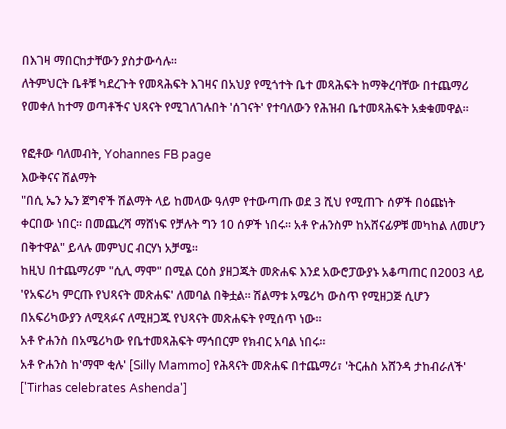በእገዛ ማበርከታቸውን ያስታውሳሉ።
ለትምህርት ቤቶቹ ካደረጉት የመጻሕፍት እገዛና በአህያ የሚጎተት ቤተ መጻሕፍት ከማቅረባቸው በተጨማሪ የመቀለ ከተማ ወጣቶችና ህጻናት የሚገለገሉበት 'ሰገናት' የተባለውን የሕዝብ ቤተመጻሕፍት አቋቁመዋል።

የፎቶው ባለመብት, Yohannes FB page
እውቅናና ሽልማት
"በሲ ኤን ኤን ጀግኖች ሽልማት ላይ ከመላው ዓለም የተውጣጡ ወደ 3 ሺህ የሚጠጉ ሰዎች በዕጩነት ቀርበው ነበር። በመጨረሻ ማሸነፍ የቻሉት ግን 10 ሰዎች ነበሩ። አቶ ዮሐንስም ከአሸናፊዎቹ መካከል ለመሆን በቅተዋል" ይላሉ መምህር ብርሃነ አቻሜ።
ከዚህ በተጨማሪም "ሲሊ ማሞ" በሚል ርዕስ ያዘጋጁት መጽሐፍ እንደ አውሮፓውያኑ አቆጣጠር በ2003 ላይ 'የአፍሪካ ምርጡ የህጻናት መጽሐፍ' ለመባል በቅቷል። ሽልማቱ አሜሪካ ውስጥ የሚዘጋጅ ሲሆን በአፍሪካውያን ለሚጻፉና ለሚዘጋጁ የህጻናት መጽሐፍት የሚሰጥ ነው።
አቶ ዮሐንስ በአሜሪካው የቤተመጻሕፍት ማኅበርም የክብር አባል ነበሩ።
አቶ ዮሐንስ ከ'ማሞ ቂሉ' [Silly Mammo] የሕጻናት መጽሐፍ በተጨማሪ፣ 'ትርሐስ አሸንዳ ታከብራለች' ['Tirhas celebrates Ashenda']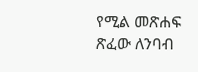የሚል መጽሐፍ ጽፈው ለንባብ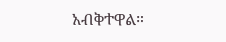አብቅተዋል።